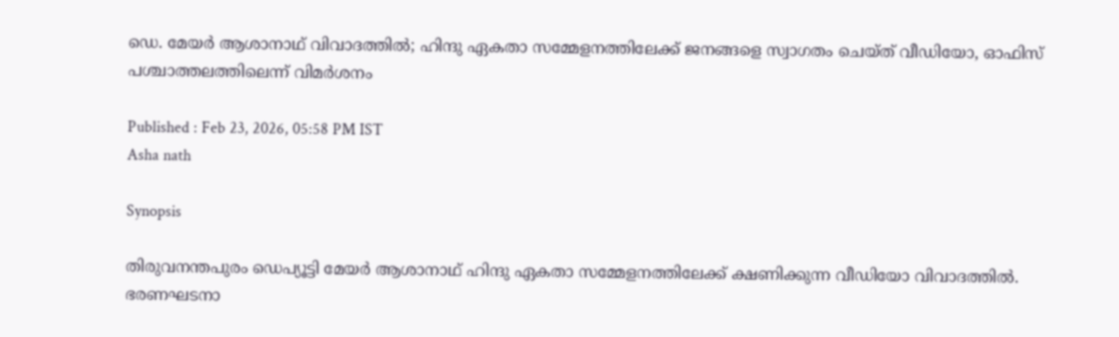ഡെ. മേയര്‍ ആശാനാഥ് വിവാദത്തില്‍; ഹിന്ദു ഏകതാ സമ്മേളനത്തിലേക്ക് ജനങ്ങളെ സ്വാഗതം ചെയ്ത് വീഡിയോ, ഓഫിസ് പശ്ചാത്തലത്തിലെന്ന് വിമർശനം

Published : Feb 23, 2026, 05:58 PM IST
Asha nath

Synopsis

തിരുവനന്തപുരം ഡെപ്യൂട്ടി മേയർ ആശാനാഥ് ഹിന്ദു ഏകതാ സമ്മേളനത്തിലേക്ക് ക്ഷണിക്കുന്ന വീഡിയോ വിവാദത്തിൽ. ഭരണഘടനാ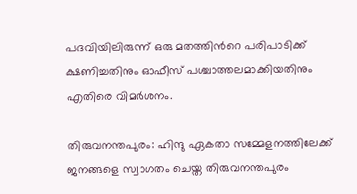പദവിയിലിരുന്ന് ഒരു മതത്തിന്‍റെ പരിപാടിക്ക് ക്ഷണിച്ചതിനും ഓഫീസ് പശ്ചാത്തലമാക്കിയതിനും എതിരെ വിമർശനം.

തിരുവനന്തപുരം: ഹിന്ദു ഏകതാ സമ്മേളനത്തിലേക്ക് ജനങ്ങളെ സ്വാഗതം ചെയ്ത തിരുവനന്തപുരം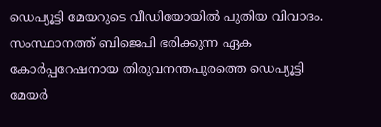ഡെപ്യൂട്ടി മേയറുടെ വീഡിയോയിൽ പുതിയ വിവാദം. സംസ്ഥാനത്ത് ബിജെപി ഭരിക്കുന്ന ഏക കോർപ്പറേഷനായ തിരുവനന്തപുരത്തെ ഡെപ്യൂട്ടി മേയർ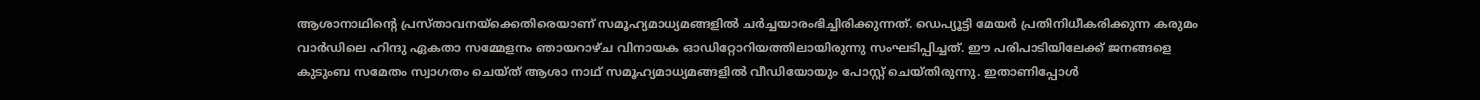ആശാനാഥിന്‍റെ പ്രസ്താവനയ്ക്കെതിരെയാണ് സമൂഹ്യമാധ്യമങ്ങളിൽ ചർച്ചയാരംഭിച്ചിരിക്കുന്നത്. ഡെപ്യൂട്ടി മേയർ പ്രതിനിധീകരിക്കുന്ന കരുമം വാർഡിലെ ഹിന്ദു ഏകതാ സമ്മേളനം ഞായറാഴ്ച വിനായക ഓഡിറ്റോറിയത്തിലായിരുന്നു സംഘടിപ്പിച്ചത്. ഈ പരിപാടിയിലേക്ക് ജനങ്ങളെ കുടുംബ സമേതം സ്വാഗതം ചെയ്ത് ആശാ നാഥ് സമൂഹ്യമാധ്യമങ്ങളിൽ വീഡിയോയും പോസ്റ്റ് ചെയ്തിരുന്നു. ഇതാണിപ്പോൾ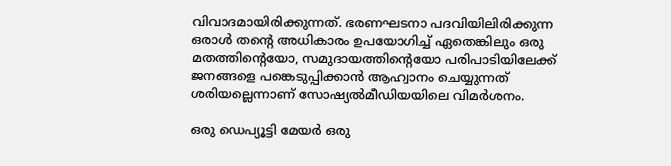വിവാദമായിരിക്കുന്നത്. ഭരണഘടനാ പദവിയിലിരിക്കുന്ന ഒരാൾ തന്‍റെ അധികാരം ഉപയോഗിച്ച് ഏതെങ്കിലും ഒരു മതത്തിന്‍റെയോ, സമുദായത്തിന്‍റെയോ പരിപാടിയിലേക്ക് ജനങ്ങളെ പങ്കെടുപ്പിക്കാൻ ആഹ്വാനം ചെയ്യുന്നത് ശരിയല്ലെന്നാണ് സോഷ്യൽമീഡിയയിലെ വിമർശനം.

ഒരു ഡെപ്യൂട്ടി മേയർ ഒരു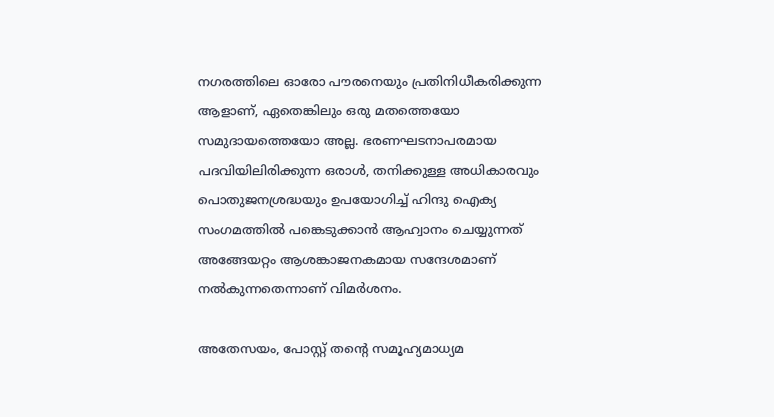നഗരത്തിലെ ഓരോ പൗരനെയും പ്രതിനിധീകരിക്കുന്ന ആളാണ്, ഏതെങ്കിലും ഒരു മതത്തെയോ സമുദായത്തെയോ അല്ല. ഭരണഘടനാപരമായ പദവിയിലിരിക്കുന്ന ഒരാൾ, തനിക്കുള്ള അധികാരവും പൊതുജനശ്രദ്ധയും ഉപയോഗിച്ച് ഹിന്ദു ഐക്യ സംഗമത്തിൽ പങ്കെടുക്കാൻ ആഹ്വാനം ചെയ്യുന്നത് അങ്ങേയറ്റം ആശങ്കാജനകമായ സന്ദേശമാണ് നൽകുന്നതെന്നാണ് വിമർശനം.

അതേസയം, പോസ്റ്റ് തന്‍റെ സമൂഹ്യമാധ്യമ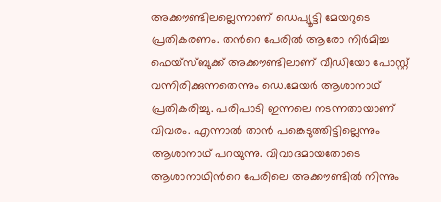അക്കൗണ്ടിലല്ലെന്നാണ് ഡെപ്യൂട്ടി മേയറുടെ പ്രതികരണം. തന്‍റെ പേരിൽ ആരോ നിർമിച്ച ഫെയ്സ്ബുക്ക് അക്കൗണ്ടിലാണ് വീഡിയോ പോസ്റ്റ് വന്നിരിക്കുന്നതെന്നും ഡെ.മേയർ ആശാനാഥ് പ്രതികരിച്ചു. പരിപാടി ഇന്നലെ നടന്നതായാണ് വിവരം. എന്നാൽ താൻ പങ്കെടുത്തിട്ടില്ലെന്നും ആശാനാഥ് പറയുന്നു. വിവാദമായതോടെ ആശാനാഥിന്‍റെ പേരിലെ അക്കൗണ്ടിൽ നിന്നും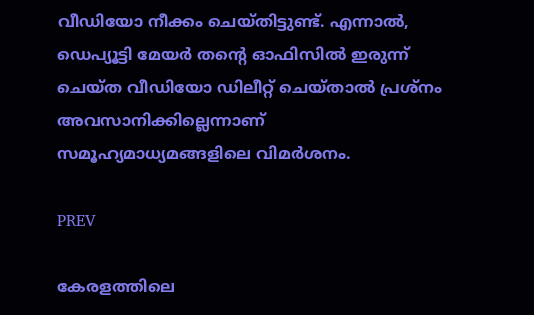വീഡിയോ നീക്കം ചെയ്തിട്ടുണ്ട്. എന്നാൽ, ഡെപ്യൂട്ടി മേയർ തന്‍റെ ഓഫിസില്‍ ഇരുന്ന് ചെയ്ത വീഡിയോ ഡിലീറ്റ് ചെയ്താൽ പ്രശ്നം അവസാനിക്കില്ലെന്നാണ് സമൂഹ്യമാധ്യമങ്ങളിലെ വിമർശനം.

PREV

കേരളത്തിലെ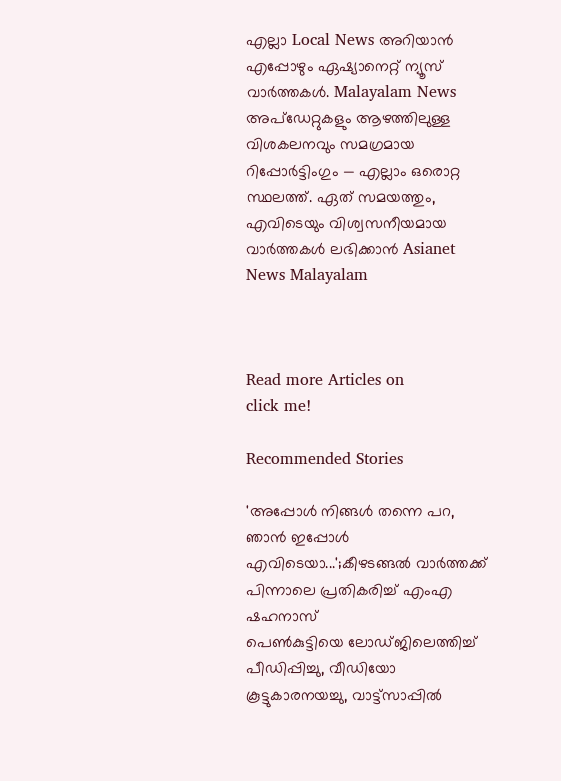എല്ലാ Local News അറിയാൻ എപ്പോഴും ഏഷ്യാനെറ്റ് ന്യൂസ് വാർത്തകൾ. Malayalam News  അപ്‌ഡേറ്റുകളും ആഴത്തിലുള്ള വിശകലനവും സമഗ്രമായ റിപ്പോർട്ടിംഗും — എല്ലാം ഒരൊറ്റ സ്ഥലത്ത്. ഏത് സമയത്തും, എവിടെയും വിശ്വസനീയമായ വാർത്തകൾ ലഭിക്കാൻ Asianet News Malayalam



Read more Articles on
click me!

Recommended Stories

'അപ്പോൾ നിങ്ങൾ തന്നെ പറ, ഞാൻ ഇപ്പോൾ എവിടെയാ...';കീഴടങ്ങൽ വാർത്തക്ക് പിന്നാലെ പ്രതികരിച്ച് എംഎ ഷഹനാസ്
പെൺകുട്ടിയെ ലോഡ്ജിലെത്തിച്ച് പീഡിപ്പിച്ചു, വീഡിയോ കൂട്ടുകാരനയച്ചു, വാട്ട്സാപ്പിൽ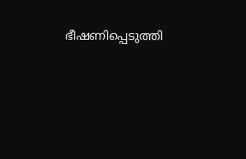ഭീഷണിപ്പെടുത്തി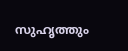സുഹൃത്തും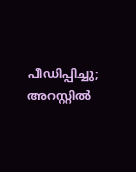പീഡിപ്പിച്ചു; അറസ്റ്റിൽ